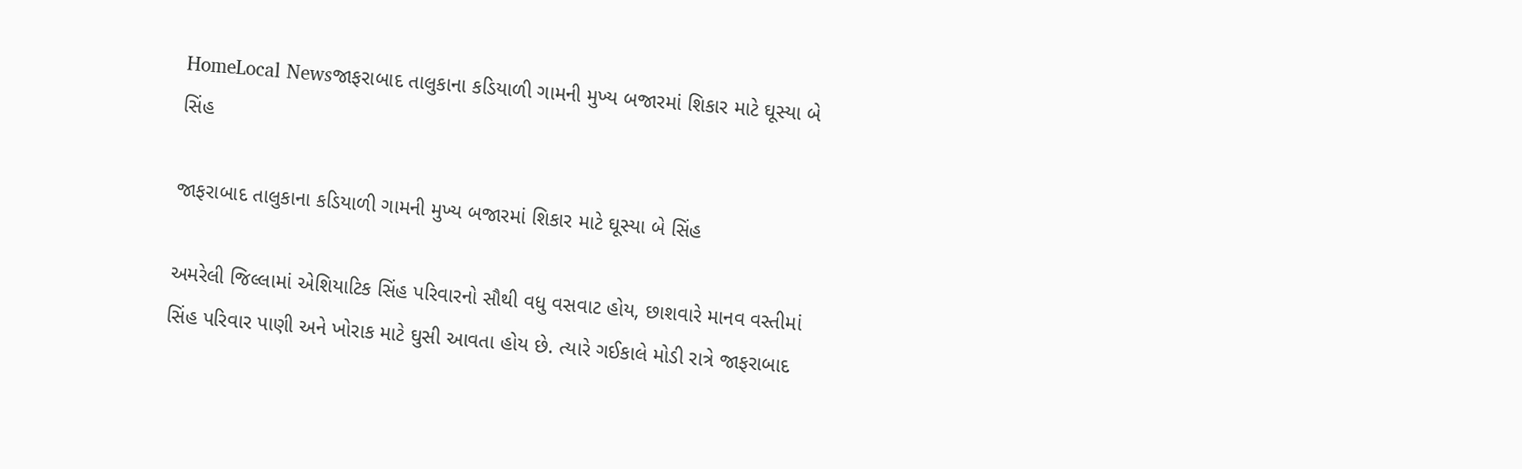HomeLocal Newsજાફરાબાદ તાલુકાના કડિયાળી ગામની મુખ્ય બજારમાં શિકાર માટે ઘૂસ્યા બે સિંહ

જાફરાબાદ તાલુકાના કડિયાળી ગામની મુખ્ય બજારમાં શિકાર માટે ઘૂસ્યા બે સિંહ

અમરેલી જિલ્લામાં એશિયાટિક સિંહ પરિવારનો સૌથી વધુ વસવાટ હોય, છાશવારે માનવ વસ્તીમાં સિંહ પરિવાર પાણી અને ખોરાક માટે ઘુસી આવતા હોય છે. ત્યારે ગઈકાલે મોડી રાત્રે જાફરાબાદ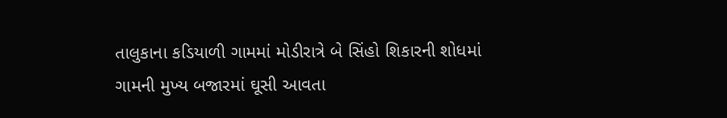તાલુકાના કડિયાળી ગામમાં મોડીરાત્રે બે સિંહો શિકારની શોધમાં ગામની મુખ્ય બજારમાં ઘૂસી આવતા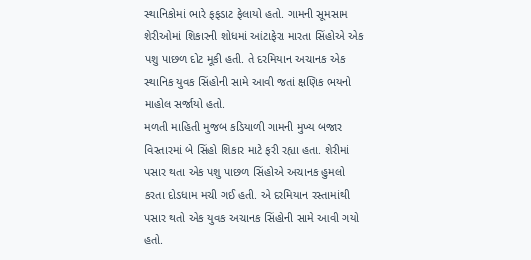સ્થાનિકોમાં ભારે ફફડાટ ફેલાયો હતો. ગામની સૂમસામ શેરીઓમાં શિકારની શોધમાં આંટાફેરા મારતા સિંહોએ એક પશુ પાછળ દોટ મૂકી હતી. તે દરમિયાન અચાનક એક સ્થાનિક યુવક સિંહોની સામે આવી જતાં ક્ષણિક ભયનો માહોલ સર્જાયો હતો.
મળતી માહિતી મુજબ કડિયાળી ગામની મુખ્ય બજાર વિસ્તારમાં બે સિંહો શિકાર માટે ફરી રહ્યા હતા. શેરીમાં પસાર થતા એક પશુ પાછળ સિંહોએ અચાનક હુમલો કરતા દોડધામ મચી ગઈ હતી. એ દરમિયાન રસ્તામાંથી પસાર થતો એક યુવક અચાનક સિંહોની સામે આવી ગયો હતો.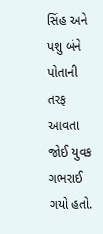સિંહ અને પશુ બંને પોતાની તરફ આવતા જોઈ યુવક ગભરાઈ ગયો હતો.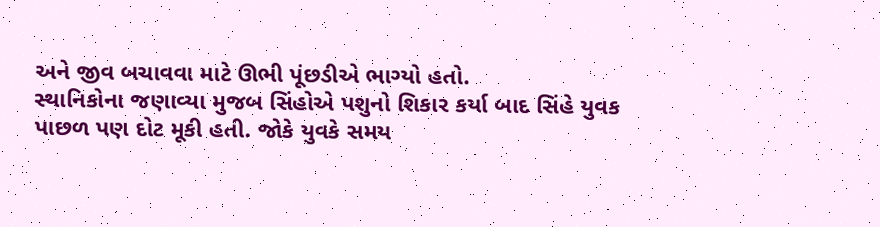અને જીવ બચાવવા માટે ઊભી પૂંછડીએ ભાગ્યો હતો.
સ્થાનિકોના જણાવ્યા મુજબ સિંહોએ પશુનો શિકાર કર્યા બાદ સિંહે યુવક પાછળ પણ દોટ મૂકી હતી. જોકે યુવકે સમય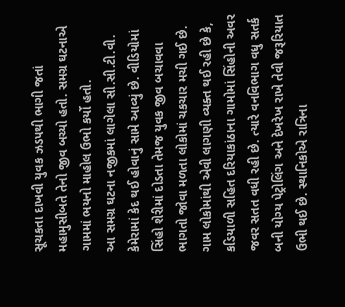સૂચકતા દાખવી યુવક ઝડપથી ભાગી જતાં મહામુસીબતે તેનો જીવ બચ્યો હતો. સમગ્ર ઘટનાએ ગામમાં ભયનો માહોલ ઉભો કર્યો હતો.
આ સમગ્ર ઘટના નજીકમાં લાગેલા સી.સી.ટી.વી. કેમેરામાં કેદ થઈ હોવાનું સામે આવ્યું છે. વીડિયોમાં સિંહો શેરીમાં દોડતા તેમજ યુવક જીવ બચાવવા ભાગતો જોવા મળતા લોકોમાં ચકચાર મચી ગઈ છે.
ગામ લોકોમાંથી એવી લાગણી વ્યક્ત થઈ રહી છે કે, કડિયાળી સહિત દરિયાકાંઠાના ગામોમાં સિંહોની અવર જવર સતત વધી રહી છે. ત્યારે વનવિભાગ વધુ સતર્ક બની યોગ્ય પેટ્રોલિંગ અને દેખરેખ રાખે તેવી જરૂરિયાત ઉભી થઈ છે. સ્થાનિકોએ રાત્રિના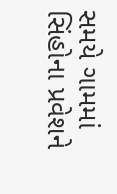સમયે ગામમાં સિંહોના પ્રવેશને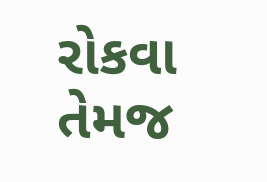રોકવા તેમજ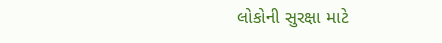લોકોની સુરક્ષા માટે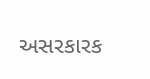અસરકારક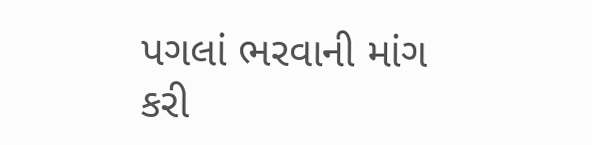પગલાં ભરવાની માંગ કરી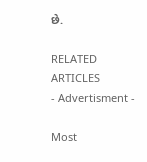છે.

RELATED ARTICLES
- Advertisment -

Most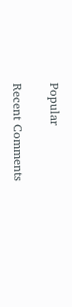Popular

Recent Comments